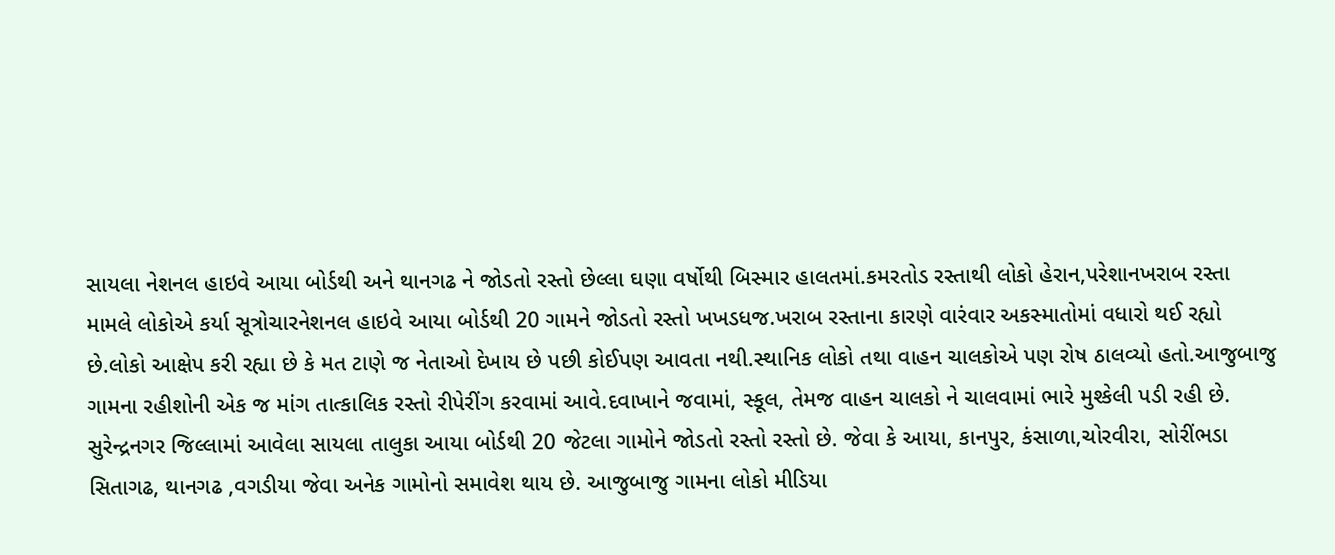સાયલા નેશનલ હાઇવે આયા બોર્ડથી અને થાનગઢ ને જોડતો રસ્તો છેલ્લા ઘણા વર્ષોથી બિસ્માર હાલતમાં.કમરતોડ રસ્તાથી લોકો હેરાન,પરેશાનખરાબ રસ્તા મામલે લોકોએ કર્યા સૂત્રોચારનેશનલ હાઇવે આયા બોર્ડથી 20 ગામને જોડતો રસ્તો ખખડધજ.ખરાબ રસ્તાના કારણે વારંવાર અકસ્માતોમાં વધારો થઈ રહ્યો છે.લોકો આક્ષેપ કરી રહ્યા છે કે મત ટાણે જ નેતાઓ દેખાય છે પછી કોઈપણ આવતા નથી.સ્થાનિક લોકો તથા વાહન ચાલકોએ પણ રોષ ઠાલવ્યો હતો.આજુબાજુ ગામના રહીશોની એક જ માંગ તાત્કાલિક રસ્તો રીપેરીંગ કરવામાં આવે.દવાખાને જવામાં, સ્કૂલ, તેમજ વાહન ચાલકો ને ચાલવામાં ભારે મુશ્કેલી પડી રહી છે.
સુરેન્દ્રનગર જિલ્લામાં આવેલા સાયલા તાલુકા આયા બોર્ડથી 20 જેટલા ગામોને જોડતો રસ્તો રસ્તો છે. જેવા કે આયા, કાનપુર, કંસાળા,ચોરવીરા, સોરીંભડા સિતાગઢ, થાનગઢ ,વગડીયા જેવા અનેક ગામોનો સમાવેશ થાય છે. આજુબાજુ ગામના લોકો મીડિયા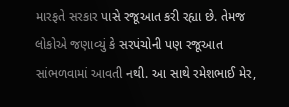મારફતે સરકાર પાસે રજૂઆત કરી રહ્યા છે. તેમજ લોકોએ જણાવ્યું કે સરપંચોની પણ રજૂઆત સાંભળવામાં આવતી નથી. આ સાથે રમેશભાઈ મેર,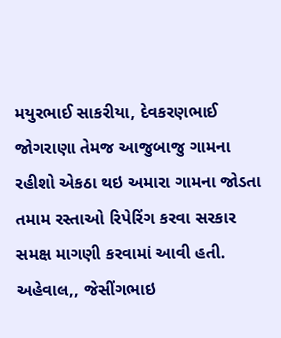મયુરભાઈ સાકરીયા, દેવકરણભાઈ જોગરાણા તેમજ આજુબાજુ ગામના રહીશો એકઠા થઇ અમારા ગામના જોડતા તમામ રસ્તાઓ રિપેરિંગ કરવા સરકાર સમક્ષ માગણી કરવામાં આવી હતી.
અહેવાલ,, જેસીંગભાઇ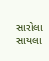સારોલા સાયલા